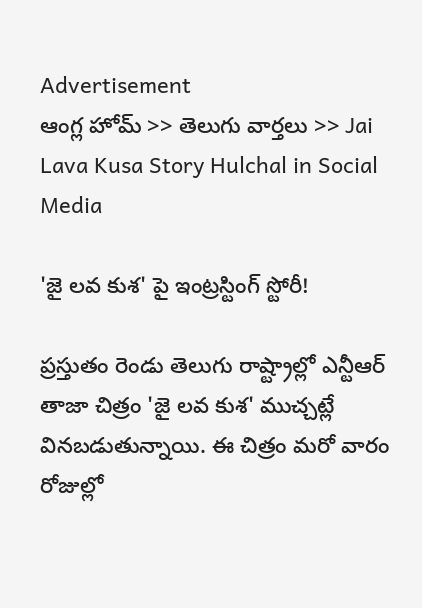Advertisement
ఆంగ్ల హోమ్ >> తెలుగు వార్తలు >> Jai Lava Kusa Story Hulchal in Social Media

'జై లవ కుశ' పై ఇంట్రస్టింగ్ స్టోరీ!

ప్రస్తుతం రెండు తెలుగు రాష్ట్రాల్లో ఎన్టీఆర్ తాజా చిత్రం 'జై లవ కుశ' ముచ్చట్లే వినబడుతున్నాయి. ఈ చిత్రం మరో వారం రోజుల్లో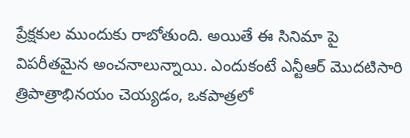ప్రేక్షకుల ముందుకు రాబోతుంది. అయితే ఈ సినిమా పై విపరీతమైన అంచనాలున్నాయి. ఎందుకంటే ఎన్టీఆర్ మొదటిసారి త్రిపాత్రాభినయం చెయ్యడం, ఒకపాత్రలో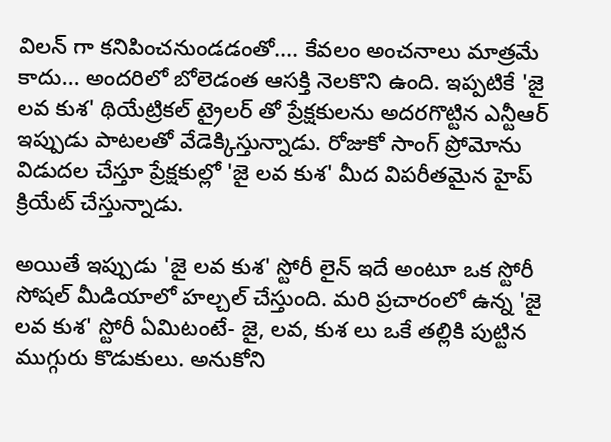విలన్ గా కనిపించనుండడంతో.... కేవలం అంచనాలు మాత్రమే కాదు... అందరిలో బోలెడంత ఆసక్తి నెలకొని ఉంది. ఇప్పటికే 'జై లవ కుశ' థియేట్రికల్ ట్రైలర్ తో ప్రేక్షకులను అదరగొట్టిన ఎన్టీఆర్ ఇప్పుడు పాటలతో వేడెక్కిస్తున్నాడు. రోజుకో సాంగ్ ప్రోమోను విడుదల చేస్తూ ప్రేక్షకుల్లో 'జై లవ కుశ' మీద విపరీతమైన హైప్ క్రియేట్ చేస్తున్నాడు.

అయితే ఇప్పుడు 'జై లవ కుశ' స్టోరీ లైన్ ఇదే అంటూ ఒక స్టోరీ సోషల్ మీడియాలో హల్చల్ చేస్తుంది. మరి ప్రచారంలో ఉన్న 'జై లవ కుశ' స్టోరీ ఏమిటంటే- జై, లవ, కుశ లు ఒకే తల్లికి పుట్టిన ముగ్గురు కొడుకులు. అనుకోని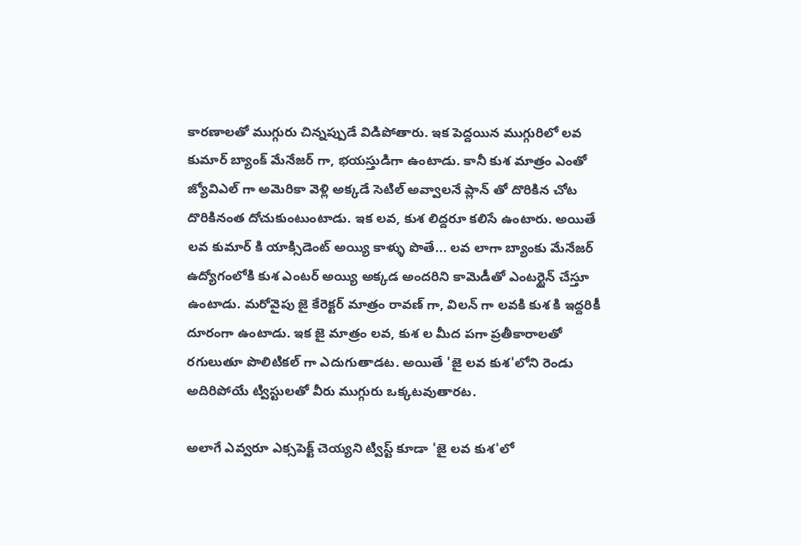కారణాలతో ముగ్గురు చిన్నప్పుడే విడిపోతారు. ఇక పెద్దయిన ముగ్గురిలో లవ కుమార్ బ్యాంక్ మేనేజర్ గా, భయస్తుడిగా ఉంటాడు. కానీ కుశ మాత్రం ఎంతో జ్యోవిఎల్ గా అమెరికా వెళ్లి అక్కడే సెటిల్ అవ్వాలనే ప్లాన్ తో దొరికిన చోట దొరికినంత దోచుకుంటుంటాడు. ఇక లవ, కుశ లిద్దరూ కలిసే ఉంటారు. అయితే లవ కుమార్ కి యాక్సిడెంట్ అయ్యి కాళ్ళు పొతే... లవ లాగా బ్యాంకు మేనేజర్ ఉద్యోగంలోకి కుశ ఎంటర్ అయ్యి అక్కడ అందరిని కామెడీతో ఎంటర్టైన్ చేస్తూ ఉంటాడు. మరోవైపు జై కేరెక్టర్ మాత్రం రావణ్ గా, విలన్ గా లవకి కుశ కి ఇద్దరికీ దూరంగా ఉంటాడు. ఇక జై మాత్రం లవ, కుశ ల మీద పగా ప్రతీకారాలతో రగులుతూ పొలిటికల్ గా ఎదుగుతాడట. అయితే 'జై లవ కుశ'లోని రెండు అదిరిపోయే ట్విస్టులతో వీరు ముగ్గురు ఒక్కటవుతారట.

అలాగే ఎవ్వరూ ఎక్సపెక్ట్ చెయ్యని ట్విస్ట్ కూడా 'జై లవ కుశ'లో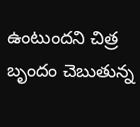ఉంటుందని చిత్ర బృందం చెబుతున్న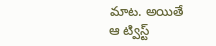మాట. అయితే ఆ ట్విస్ట్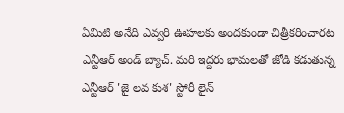ఏమిటి అనేది ఎవ్వరి ఊహలకు అందకుండా చిత్రీకరించారట ఎన్టీఆర్ అండ్ బ్యాచ్. మరి ఇద్దరు భామలతో జోడి కడుతున్న ఎన్టీఆర్ 'జై లవ కుశ' స్టోరీ లైన్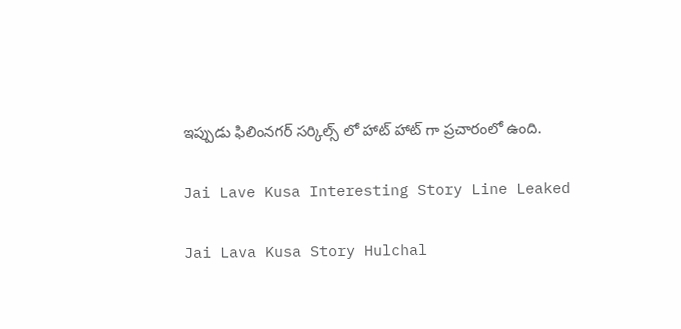ఇప్పుడు ఫిలింనగర్ సర్కిల్స్ లో హాట్ హాట్ గా ప్రచారంలో ఉంది.

Jai Lave Kusa Interesting Story Line Leaked

Jai Lava Kusa Story Hulchal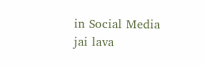in Social Media
jai lava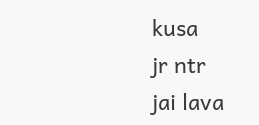kusa
jr ntr
jai lava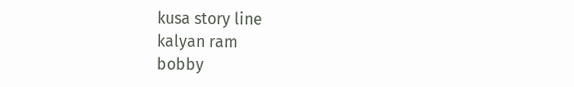kusa story line
kalyan ram
bobby